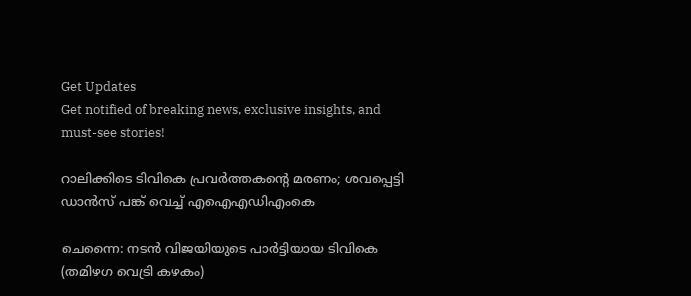Get Updates
Get notified of breaking news, exclusive insights, and must-see stories!

റാലിക്കിടെ ടിവികെ പ്രവര്‍ത്തകന്റെ മരണം; ശവപ്പെട്ടി ഡാന്‍സ് പങ്ക് വെച്ച് എഐഎഡിഎംകെ

ചെന്നൈ: നടന്‍ വിജയിയുടെ പാര്‍ട്ടിയായ ടിവികെ (തമിഴഗ വെട്രി കഴകം)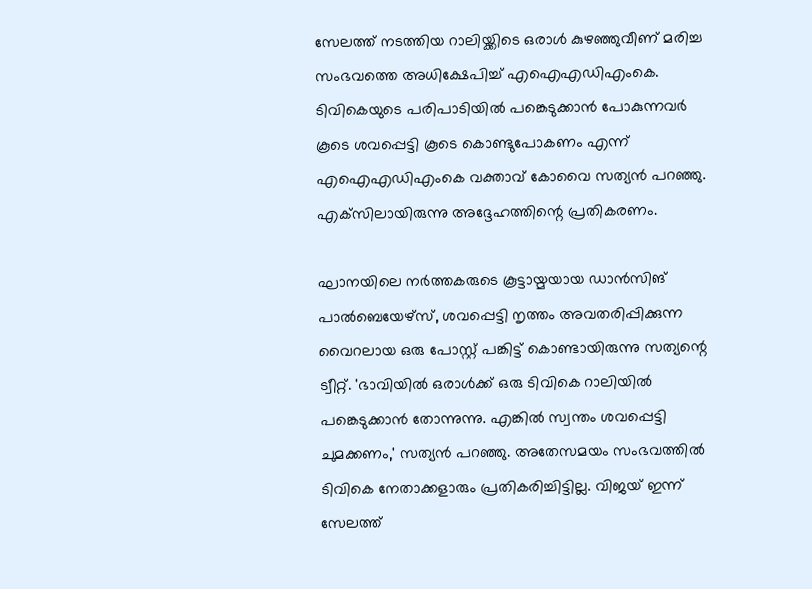സേലത്ത് നടത്തിയ റാലിയ്ക്കിടെ ഒരാള്‍ കുഴഞ്ഞുവീണ് മരിച്ച സംഭവത്തെ അധിക്ഷേപിച്ച് എഐഎഡിഎംകെ. ടിവികെയുടെ പരിപാടിയില്‍ പങ്കെടുക്കാന്‍ പോകുന്നവര്‍ കൂടെ ശവപ്പെട്ടി കൂടെ കൊണ്ടുപോകണം എന്ന് എഐഎഡിഎംകെ വക്താവ് കോവൈ സത്യന്‍ പറഞ്ഞു. എക്‌സിലായിരുന്നു അദ്ദേഹത്തിന്റെ പ്രതികരണം.

ഘാനയിലെ നര്‍ത്തകരുടെ കൂട്ടായ്മയായ ഡാന്‍സിങ് പാല്‍ബെയേഴ്സ്, ശവപ്പെട്ടി നൃത്തം അവതരിപ്പിക്കുന്ന വൈറലായ ഒരു പോസ്റ്റ് പങ്കിട്ട് കൊണ്ടായിരുന്നു സത്യന്റെ ട്വീറ്റ്. 'ഭാവിയില്‍ ഒരാള്‍ക്ക് ഒരു ടിവികെ റാലിയില്‍ പങ്കെടുക്കാന്‍ തോന്നുന്നു. എങ്കില്‍ സ്വന്തം ശവപ്പെട്ടി ചുമക്കണം,' സത്യന്‍ പറഞ്ഞു. അതേസമയം സംഭവത്തില്‍ ടിവികെ നേതാക്കളാരും പ്രതികരിച്ചിട്ടില്ല. വിജയ് ഇന്ന് സേലത്ത്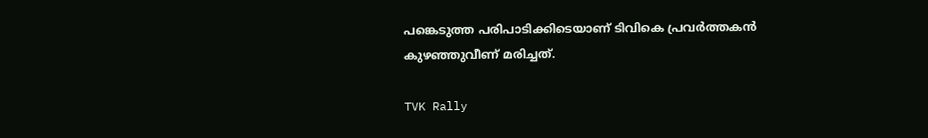പങ്കെടുത്ത പരിപാടിക്കിടെയാണ് ടിവികെ പ്രവര്‍ത്തകന്‍ കുഴഞ്ഞുവീണ് മരിച്ചത്.

TVK Rally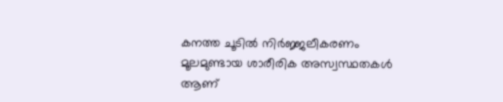കനത്ത ചൂടില്‍ നിര്‍ജ്ജലീകരണം മൂലമുണ്ടായ ശാരീരിക അസ്വസ്ഥതകള്‍ ആണ്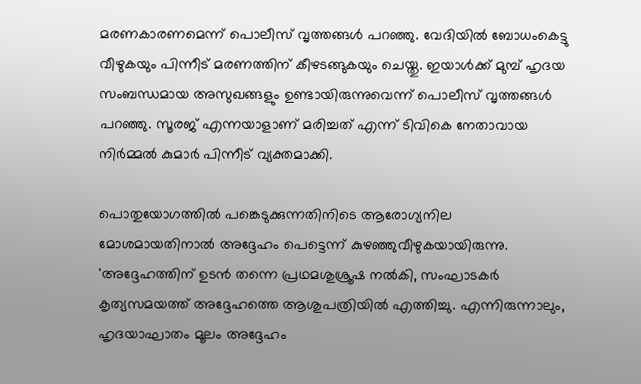മരണകാരണമെന്ന് പൊലീസ് വൃത്തങ്ങള്‍ പറഞ്ഞു. വേദിയില്‍ ബോധംകെട്ടു വീഴുകയും പിന്നീട് മരണത്തിന് കീഴടങ്ങുകയും ചെയ്തു. ഇയാള്‍ക്ക് മുമ്പ് ഹൃദയ സംബന്ധമായ അസുഖങ്ങളും ഉണ്ടായിരുന്നുവെന്ന് പൊലീസ് വൃത്തങ്ങള്‍ പറഞ്ഞു. സൂരജ് എന്നയാളാണ് മരിച്ചത് എന്ന് ടിവികെ നേതാവായ നിര്‍മ്മല്‍ കുമാര്‍ പിന്നീട് വ്യക്തമാക്കി.

പൊതുയോഗത്തില്‍ പങ്കെടുക്കുന്നതിനിടെ ആരോഗ്യനില മോശമായതിനാല്‍ അദ്ദേഹം പെട്ടെന്ന് കുഴഞ്ഞുവീഴുകയായിരുന്നു. 'അദ്ദേഹത്തിന് ഉടന്‍ തന്നെ പ്രഥമശുശ്രൂഷ നല്‍കി, സംഘാടകര്‍ കൃത്യസമയത്ത് അദ്ദേഹത്തെ ആശുപത്രിയില്‍ എത്തിച്ചു. എന്നിരുന്നാലും, ഹൃദയാഘാതം മൂലം അദ്ദേഹം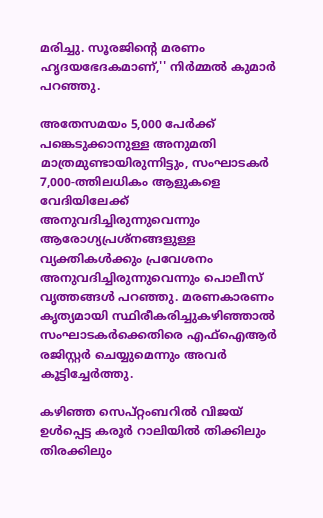മരിച്ചു. സൂരജിന്റെ മരണം ഹൃദയഭേദകമാണ്,'' നിര്‍മ്മല്‍ കുമാര്‍ പറഞ്ഞു.

അതേസമയം 5,000 പേര്‍ക്ക് പങ്കെടുക്കാനുള്ള അനുമതി മാത്രമുണ്ടായിരുന്നിട്ടും, സംഘാടകര്‍ 7,000-ത്തിലധികം ആളുകളെ വേദിയിലേക്ക് അനുവദിച്ചിരുന്നുവെന്നും ആരോഗ്യപ്രശ്‌നങ്ങളുള്ള വ്യക്തികള്‍ക്കും പ്രവേശനം അനുവദിച്ചിരുന്നുവെന്നും പൊലീസ് വൃത്തങ്ങള്‍ പറഞ്ഞു. മരണകാരണം കൃത്യമായി സ്ഥിരീകരിച്ചുകഴിഞ്ഞാല്‍ സംഘാടകര്‍ക്കെതിരെ എഫ്ഐആര്‍ രജിസ്റ്റര്‍ ചെയ്യുമെന്നും അവര്‍ കൂട്ടിച്ചേര്‍ത്തു.

കഴിഞ്ഞ സെപ്റ്റംബറില്‍ വിജയ് ഉള്‍പ്പെട്ട കരൂര്‍ റാലിയില്‍ തിക്കിലും തിരക്കിലും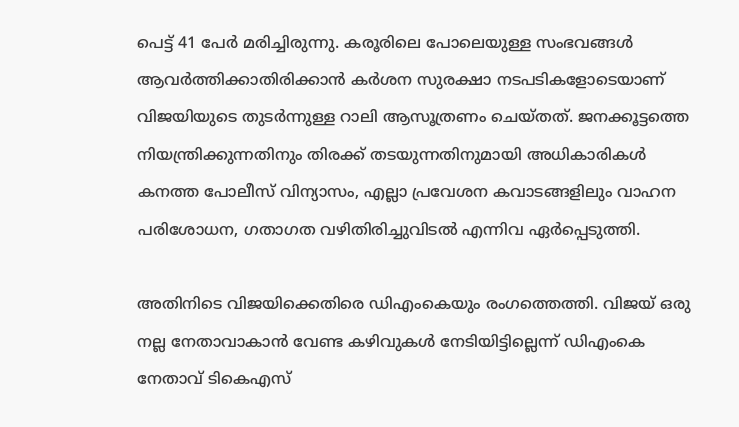പെട്ട് 41 പേര്‍ മരിച്ചിരുന്നു. കരൂരിലെ പോലെയുള്ള സംഭവങ്ങള്‍ ആവര്‍ത്തിക്കാതിരിക്കാന്‍ കര്‍ശന സുരക്ഷാ നടപടികളോടെയാണ് വിജയിയുടെ തുടര്‍ന്നുള്ള റാലി ആസൂത്രണം ചെയ്തത്. ജനക്കൂട്ടത്തെ നിയന്ത്രിക്കുന്നതിനും തിരക്ക് തടയുന്നതിനുമായി അധികാരികള്‍ കനത്ത പോലീസ് വിന്യാസം, എല്ലാ പ്രവേശന കവാടങ്ങളിലും വാഹന പരിശോധന, ഗതാഗത വഴിതിരിച്ചുവിടല്‍ എന്നിവ ഏര്‍പ്പെടുത്തി.

അതിനിടെ വിജയിക്കെതിരെ ഡിഎംകെയും രംഗത്തെത്തി. വിജയ് ഒരു നല്ല നേതാവാകാന്‍ വേണ്ട കഴിവുകള്‍ നേടിയിട്ടില്ലെന്ന് ഡിഎംകെ നേതാവ് ടികെഎസ്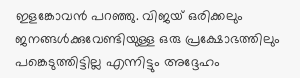ഇളങ്കോവന്‍ പറഞ്ഞു. വിജയ് ഒരിക്കലും ജനങ്ങള്‍ക്കുവേണ്ടിയുള്ള ഒരു പ്രക്ഷോഭത്തിലും പങ്കെടുത്തിട്ടില്ല എന്നിട്ടും അദ്ദേഹം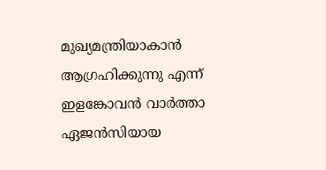മുഖ്യമന്ത്രിയാകാന്‍ ആഗ്രഹിക്കുന്നു എന്ന് ഇളങ്കോവന്‍ വാര്‍ത്താ ഏജന്‍സിയായ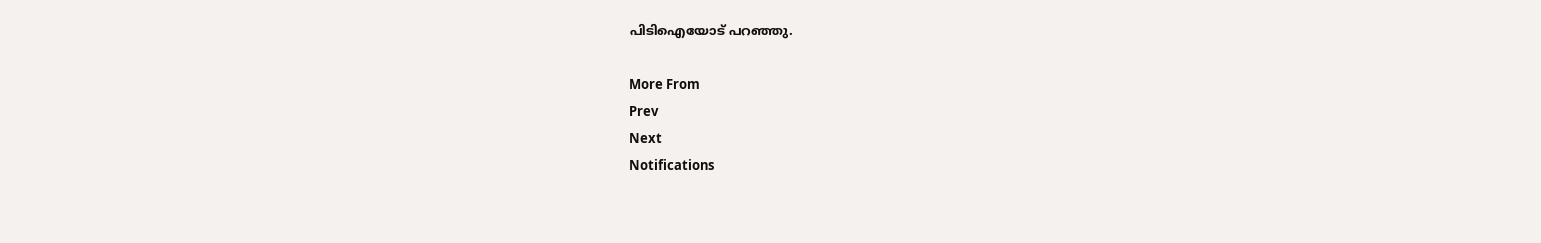പിടിഐയോട് പറഞ്ഞു.

More From
Prev
Next
Notifications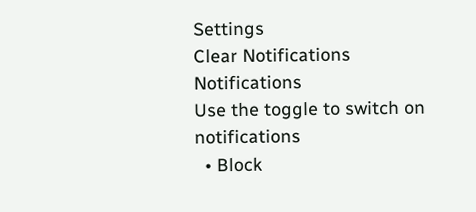Settings
Clear Notifications
Notifications
Use the toggle to switch on notifications
  • Block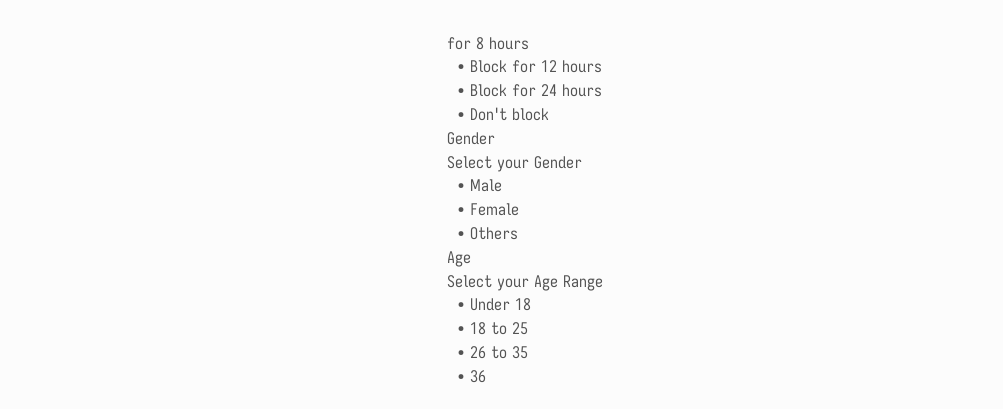for 8 hours
  • Block for 12 hours
  • Block for 24 hours
  • Don't block
Gender
Select your Gender
  • Male
  • Female
  • Others
Age
Select your Age Range
  • Under 18
  • 18 to 25
  • 26 to 35
  • 36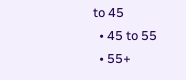to 45
  • 45 to 55
  • 55+